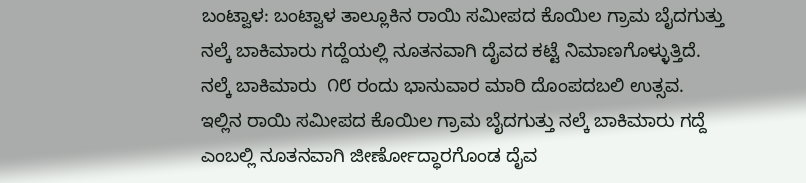ಬಂಟ್ವಾಳ: ಬಂಟ್ವಾಳ ತಾಲ್ಲೂಕಿನ ರಾಯಿ ಸಮೀಪದ ಕೊಯಿಲ ಗ್ರಾಮ ಬೈದಗುತ್ತು ನಲ್ಕೆ ಬಾಕಿಮಾರು ಗದ್ದೆಯಲ್ಲಿ ನೂತನವಾಗಿ ದೈವದ ಕಟ್ಟೆ ನಿಮಾಣಗೊಳ್ಳುತ್ತಿದೆ. ನಲ್ಕೆ ಬಾಕಿಮಾರು  ೧೮ ರಂದು ಭಾನುವಾರ ಮಾರಿ ದೊಂಪದಬಲಿ ಉತ್ಸವ. ಇಲ್ಲಿನ ರಾಯಿ ಸಮೀಪದ ಕೊಯಿಲ ಗ್ರಾಮ ಬೈದಗುತ್ತು ನಲ್ಕೆ ಬಾಕಿಮಾರು ಗದ್ದೆ ಎಂಬಲ್ಲಿ ನೂತನವಾಗಿ ಜೀರ್ಣೋದ್ಧಾರಗೊಂಡ ದೈವ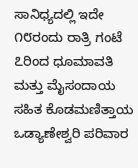ಸಾನಿಧ್ಯದಲ್ಲಿ ಇದೇ ೧೮ರಂದು ರಾತ್ರಿ ಗಂಟೆ ೭ರಿಂದ ಧೂಮಾವತಿ ಮತ್ತು ಮೈಸಂದಾಯ ಸಹಿತ ಕೊಡಮಣಿತ್ತಾಯ ಒಡ್ಯಾಣೇಶ್ವರಿ ಪರಿವಾರ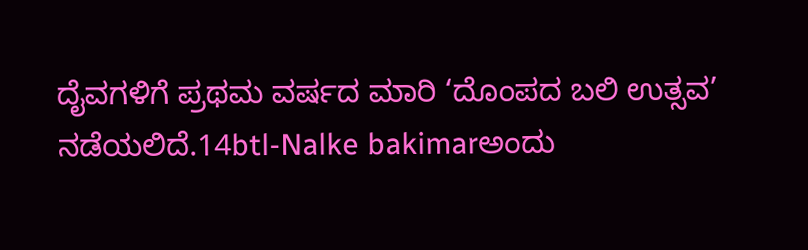ದೈವಗಳಿಗೆ ಪ್ರಥಮ ವರ್ಷದ ಮಾರಿ ‘ದೊಂಪದ ಬಲಿ ಉತ್ಸವ’ ನಡೆಯಲಿದೆ.14btl-Nalke bakimarಅಂದು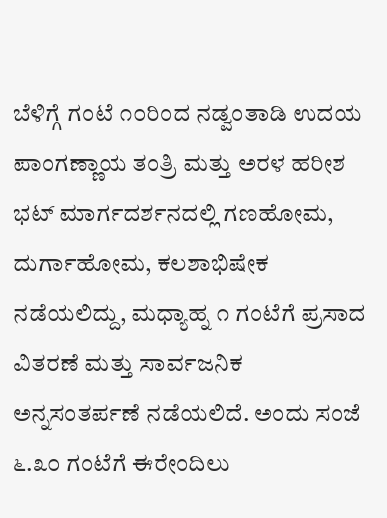ಬೆಳಿಗ್ಗೆ ಗಂಟೆ ೧೦ರಿಂದ ನಡ್ವಂತಾಡಿ ಉದಯ ಪಾಂಗಣ್ಣಾಯ ತಂತ್ರಿ ಮತ್ತು ಅರಳ ಹರೀಶ ಭಟ್ ಮಾರ್ಗದರ್ಶನದಲ್ಲಿ ಗಣಹೋಮ, ದುರ್ಗಾಹೋಮ, ಕಲಶಾಭಿಷೇಕ ನಡೆಯಲಿದ್ದು, ಮಧ್ಯಾಹ್ನ ೧ ಗಂಟೆಗೆ ಪ್ರಸಾದ ವಿತರಣೆ ಮತ್ತು ಸಾರ್ವಜನಿಕ ಅನ್ನಸಂತರ್ಪಣೆ ನಡೆಯಲಿದೆ. ಅಂದು ಸಂಜೆ ೬.೩೦ ಗಂಟೆಗೆ ಈರೇಂದಿಲು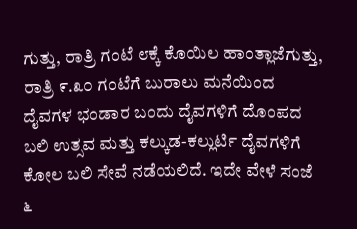ಗುತ್ತು, ರಾತ್ರಿ ಗಂಟೆ ೮ಕ್ಕೆ ಕೊಯಿಲ ಹಾಂತ್ಲಾಜೆಗುತ್ತು, ರಾತ್ರಿ ೯.೩೦ ಗಂಟೆಗೆ ಬುರಾಲು ಮನೆಯಿಂದ ದೈವಗಳ ಭಂಡಾರ ಬಂದು ದೈವಗಳಿಗೆ ದೊಂಪದ ಬಲಿ ಉತ್ಸವ ಮತ್ತು ಕಲ್ಕುಡ-ಕಲ್ಲುರ್ಟಿ ದೈವಗಳಿಗೆ ಕೋಲ ಬಲಿ ಸೇವೆ ನಡೆಯಲಿದೆ. ಇದೇ ವೇಳೆ ಸಂಜೆ ೬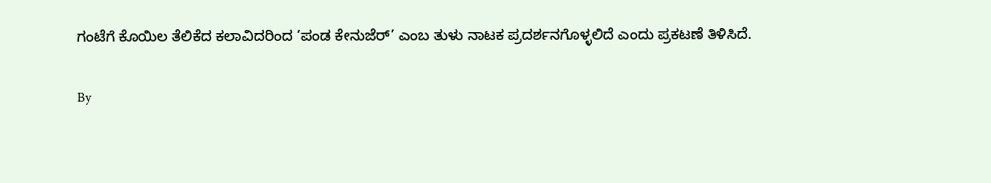ಗಂಟೆಗೆ ಕೊಯಿಲ ತೆಲಿಕೆದ ಕಲಾವಿದರಿಂದ ‘ಪಂಡ ಕೇನುಜೆರ್’ ಎಂಬ ತುಳು ನಾಟಕ ಪ್ರದರ್ಶನಗೊಳ್ಳಲಿದೆ ಎಂದು ಪ್ರಕಟಣೆ ತಿಳಿಸಿದೆ.

By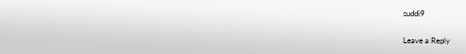suddi9

Leave a Reply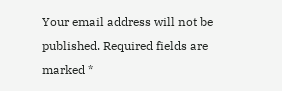Your email address will not be published. Required fields are marked *